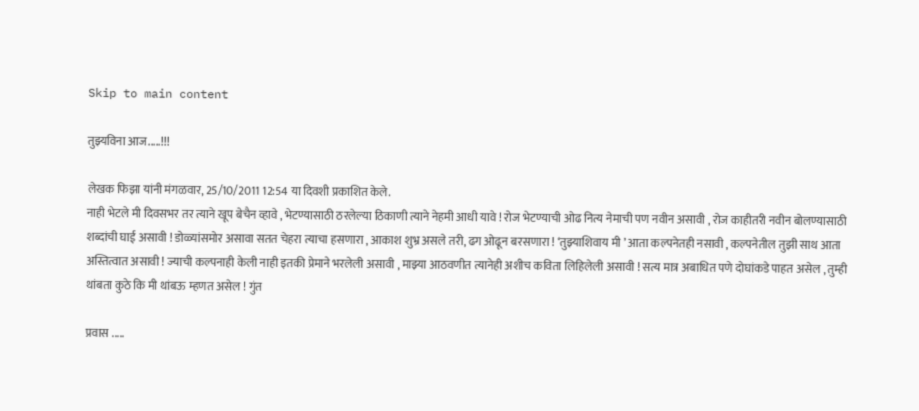Skip to main content

तुझ्यविना आज.....!!!

लेखक फिझा यांनी मंगळवार, 25/10/2011 12:54 या दिवशी प्रकाशित केले.
नाही भेटले मी दिवसभर तर त्याने खूप बेचैन व्हावे , भेटण्यासाठी ठरलेल्या ठिकाणी त्याने नेहमी आधी यावे ! रोज भेटण्याची ओढ नित्य नेमाची पण नवीन असावी , रोज काहीतरी नवीन बोलण्यासाठी शब्दांची घाई असावी ! डोळ्यांसमोर असावा सतत चेहरा त्याचा हसणारा , आकाश शुभ्र असले तरी, ढग ओढून बरसणारा ! ‘तुझ्याशिवाय मी ’ आता कल्पनेतही नसावी , कल्पनेतील तुझी साथ आता अस्तित्वात असावी ! ज्याची कल्पनाही केली नाही इतकी प्रेमाने भरलेली असावी , माझ्या आठवणीत त्यानेही अशीच कविता लिहिलेली असावी ! सत्य मात्र अबाधित पणे दोघांकडे पाहत असेल , तुम्ही थांबता कुठे कि मी थांबऊ म्हणत असेल ! गुंत

प्रवास .....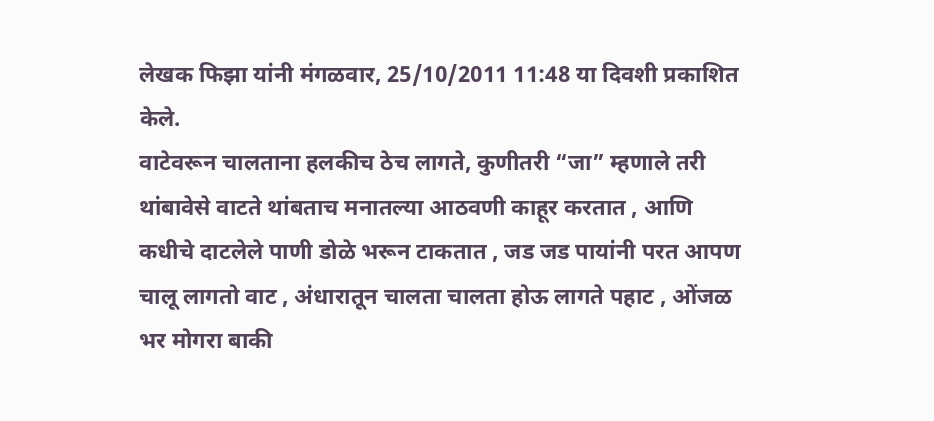लेखक फिझा यांनी मंगळवार, 25/10/2011 11:48 या दिवशी प्रकाशित केले.
वाटेवरून चालताना हलकीच ठेच लागते, कुणीतरी “जा” म्हणाले तरी थांबावेसे वाटते थांबताच मनातल्या आठवणी काहूर करतात , आणि कधीचे दाटलेले पाणी डोळे भरून टाकतात , जड जड पायांनी परत आपण चालू लागतो वाट , अंधारातून चालता चालता होऊ लागते पहाट , ओंजळ भर मोगरा बाकी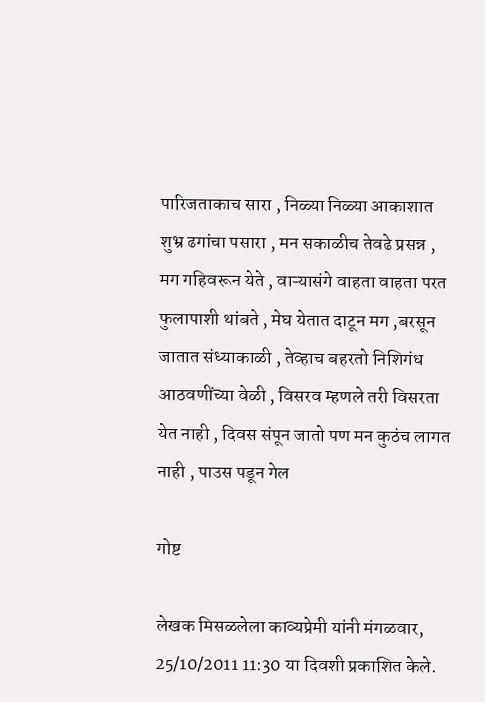पारिजताकाच सारा , निळ्या निळ्या आकाशात शुभ्र ढगांचा पसारा , मन सकाळीच तेवढे प्रसन्न , मग गहिवरून येते , वाऱ्यासंगे वाहता वाहता परत फुलापाशी थांबते , मेघ येतात दाटून मग ,बरसून जातात संध्याकाळी , तेव्हाच बहरतो निशिगंध आठवणींच्या वेळी , विसरव म्हणले तरी विसरता येत नाही , दिवस संपून जातो पण मन कुठंच लागत नाही , पाउस पडून गेल

गोष्ट

लेखक मिसळलेला काव्यप्रेमी यांनी मंगळवार, 25/10/2011 11:30 या दिवशी प्रकाशित केले.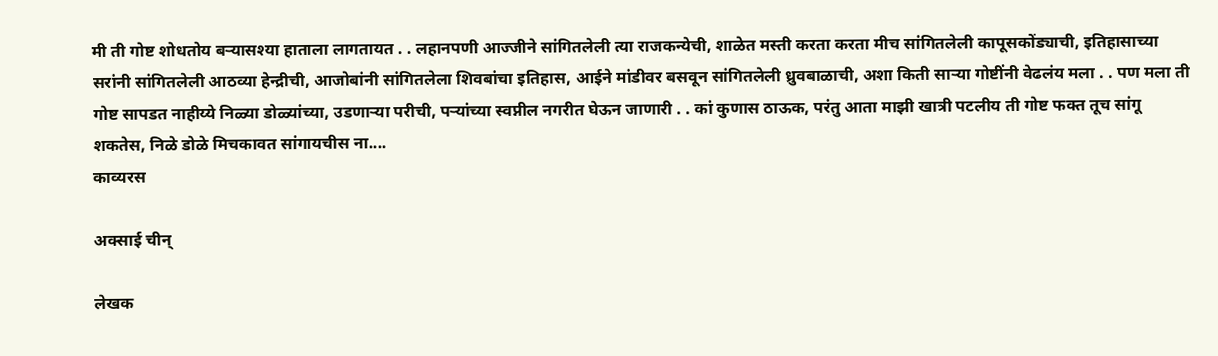मी ती गोष्ट शोधतोय बर्‍यासश्या हाताला लागतायत . . लहानपणी आज्जीने सांगितलेली त्या राजकन्येची, शाळेत मस्ती करता करता मीच सांगितलेली कापूसकोंड्याची, इतिहासाच्या सरांनी सांगितलेली आठव्या हेन्द्रीची, आजोबांनी सांगितलेला शिवबांचा इतिहास, आईने मांडीवर बसवून सांगितलेली ध्रुवबाळाची, अशा किती सार्‍या गोष्टींनी वेढलंय मला . . पण मला ती गोष्ट सापडत नाहीय्ये निळ्या डोळ्यांच्या, उडणार्‍या परीची, पर्‍यांच्या स्वप्नील नगरीत घेऊन जाणारी . . कां कुणास ठाऊक, परंतु आता माझी खात्री पटलीय ती गोष्ट फक्त तूच सांगू शकतेस, निळे डोळे मिचकावत सांगायचीस ना....
काव्यरस

अक्साई चीन्

लेखक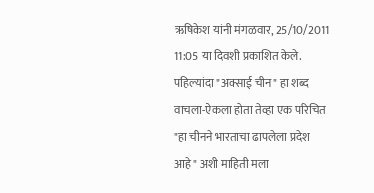ऋषिकेश यांनी मंगळवार, 25/10/2011 11:05 या दिवशी प्रकाशित केले.
पहिल्यांदा "अक्साई चीन" हा शब्द वाचला-ऐकला होता तेव्हा एक परिचित "हा चीनने भारताचा ढापलेला प्रदेश आहे" अशी माहिती मला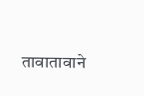तावातावाने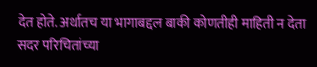देत होते. अर्थातच या भागाबद्दल बाकी कोणतीही माहिती न देता सदर परिचितांच्या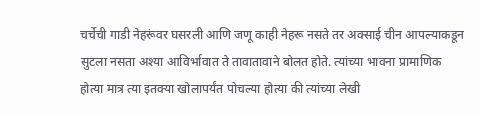चर्चेची गाडी नेहरूंवर घसरली आणि जणू काही नेहरू नसते तर अक्साई चीन आपल्याकडून सुटला नसता अश्या आविर्भावात ते तावातावाने बोलत होते. त्यांच्या भावना प्रामाणिक होत्या मात्र त्या इतक्या खोलापर्यंत पोचल्या होत्या की त्यांच्या लेखी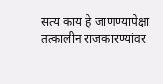सत्य काय हे जाणण्यापेक्षा तत्कालीन राजकारण्यांवर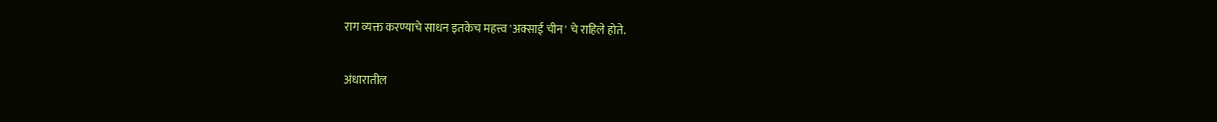राग व्यक्त करण्याचे साधन इतकेच महत्त्व 'अक्साई चीन' चे राहिले होते.

अंधारातील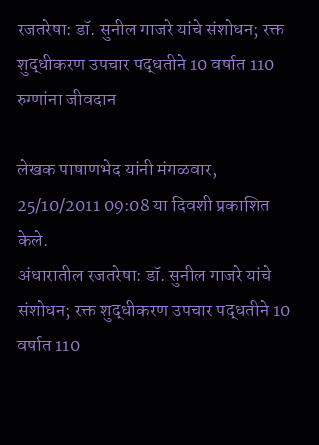रजतरेषा: डॉ. सुनील गाजरे यांचे संशोधन; रक्त शुद्धीकरण उपचार पद्धतीने 10 वर्षात 110 रुग्णांना जीवदान

लेखक पाषाणभेद यांनी मंगळवार, 25/10/2011 09:08 या दिवशी प्रकाशित केले.
अंधारातील रजतरेषा: डॉ. सुनील गाजरे यांचे संशोधन; रक्त शुद्धीकरण उपचार पद्धतीने 10 वर्षात 110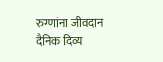रुग्णांना जीवदान दैनिक दिव्य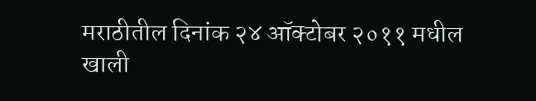मराठीतील दिनांक २४ ऑक्टोबर २०११ मधील खाली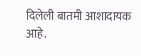दिलेली बातमी आशादायक आहे.